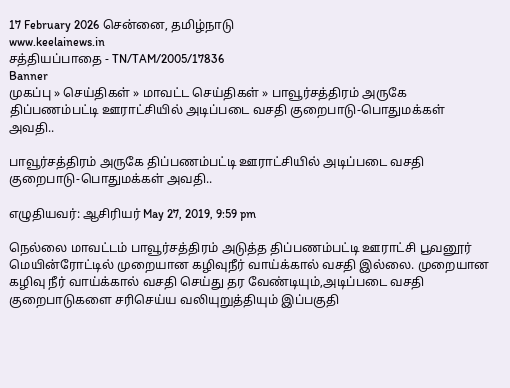17 February 2026 சென்னை, தமிழ்நாடு
www.keelainews.in
சத்தியப்பாதை - TN/TAM/2005/17836
Banner
முகப்பு » செய்திகள் » மாவட்ட செய்திகள் » பாவூர்சத்திரம் அருகே திப்பணம்பட்டி ஊராட்சியில் அடிப்படை வசதி குறைபாடு-பொதுமக்கள் அவதி..

பாவூர்சத்திரம் அருகே திப்பணம்பட்டி ஊராட்சியில் அடிப்படை வசதி குறைபாடு-பொதுமக்கள் அவதி..

எழுதியவர்: ஆசிரியர் May 27, 2019, 9:59 pm

நெல்லை மாவட்டம் பாவூர்சத்திரம் அடுத்த திப்பணம்பட்டி ஊராட்சி பூவனூர் மெயின்ரோட்டில் முறையான கழிவுநீர் வாய்க்கால் வசதி இல்லை. முறையான கழிவு நீர் வாய்க்கால் வசதி செய்து தர வேண்டியும்,அடிப்படை வசதி குறைபாடுகளை சரிசெய்ய வலியுறுத்தியும் இப்பகுதி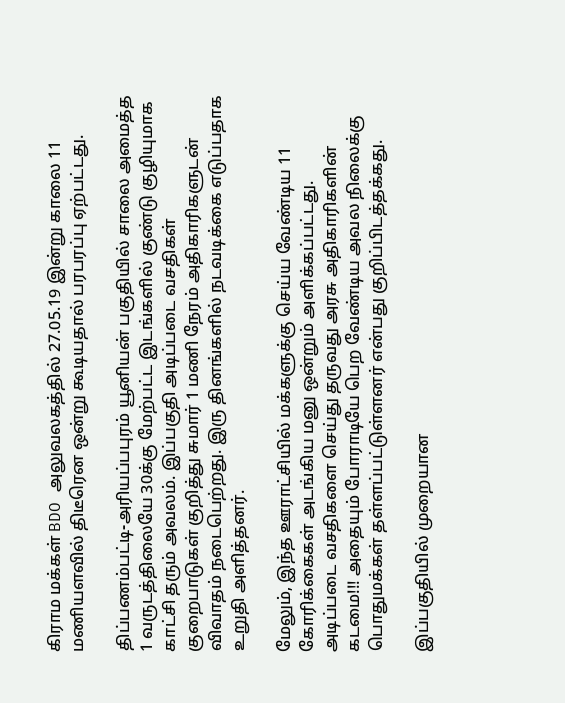கிராம மக்கள் BDO அலுவலகத்தில் 27.05.19 இன்று காலை 11 மணியளவில் திடீரென ஒன்று கூடியதால் பரபரப்பு ஏற்பட்டது.

திப்பணம்பட்டி-அரியப்பபுரம் யூனியன் பகுதியில் சாலை அமைத்த 1 வருடத்திலையே 30க்கு மேற்பட்ட இடங்களில் குண்டு குழியுமாக காட்சி தரும் அவலம். இப்பகுதி அடிப்படை வசதிகள் குறைபாடுகள் குறித்து சுமார் 1 மணி நேரம் அதிகாரிகளுடன் விவாதம் நடைபெற்றது. இரு தினங்களில் நடவடிக்கை எடுப்பதாக உறுதி அளித்தனர்.

மேலும், இந்த ஊராட்சியில் மக்களுக்கு செய்ய வேண்டிய 11 கோரிக்கைகள் அடங்கிய மனு ஒன்றும் அளிக்கப்பட்டது. அடிப்படை வசதிகளை செய்து தருவது அரசு அதிகாரிகளின் கடமை!!! அதையும் போராடியே பெற வேண்டிய அவல நிலைக்கு பொதுமக்கள் தள்ளப்பட்டுள்ளனர் என்பது குறிப்பிடத்தக்கது.

இப்பகுதியில் முறையான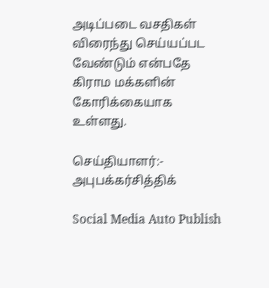அடிப்படை வசதிகள் விரைந்து செய்யப்பட வேண்டும் என்பதே கிராம மக்களின் கோரிக்கையாக உள்ளது.

செய்தியாளர்:- அபுபக்கர்சித்திக்

Social Media Auto Publish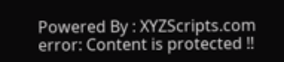Powered By : XYZScripts.com
error: Content is protected !!